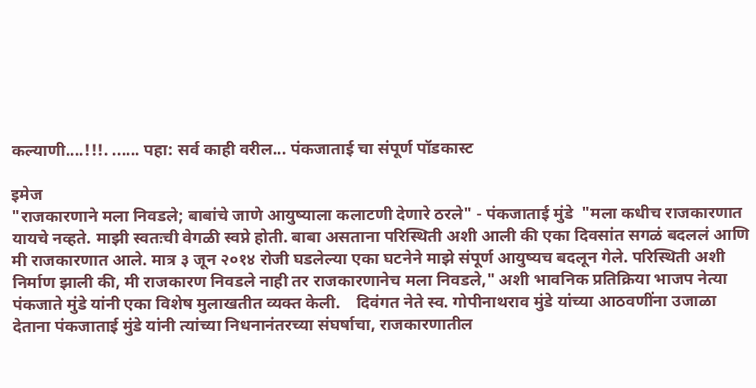कल्याणी....!!!. ...... पहा: सर्व काही वरील... पंकजाताई चा संपूर्ण पॉडकास्ट

इमेज
"राजकारणाने मला निवडले; बाबांचे जाणे आयुष्याला कलाटणी देणारे ठरले" - पंकजाताई मुंडे  "मला कधीच राजकारणात यायचे नव्हते. माझी स्वतःची वेगळी स्वप्ने होती. बाबा असताना परिस्थिती अशी आली की एका दिवसांत सगळं बदललं आणि मी राजकारणात आले. मात्र ३ जून २०१४ रोजी घडलेल्या एका घटनेने माझे संपूर्ण आयुष्यच बदलून गेले. परिस्थिती अशी निर्माण झाली की, मी राजकारण निवडले नाही तर राजकारणानेच मला निवडले," अशी भावनिक प्रतिक्रिया भाजप नेत्या पंकजाते मुंडे यांनी एका विशेष मुलाखतीत व्यक्त केली.    दिवंगत नेते स्व. गोपीनाथराव मुंडे यांच्या आठवणींना उजाळा देताना पंकजाताई मुंडे यांनी त्यांच्या निधनानंतरच्या संघर्षाचा, राजकारणातील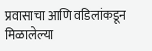प्रवासाचा आणि वडिलांकडून मिळालेल्या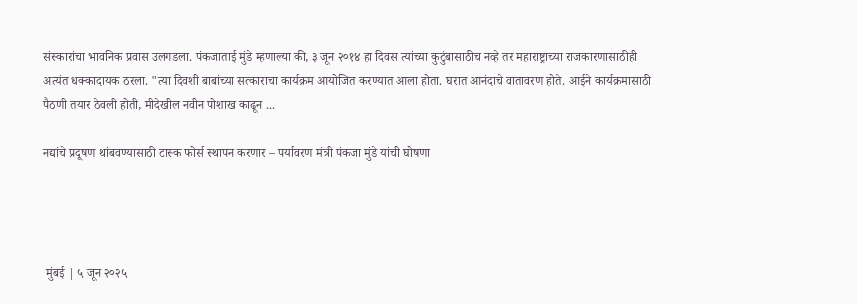संस्कारांचा भावनिक प्रवास उलगडला. पंकजाताई मुंडे म्हणाल्या की, ३ जून २०१४ हा दिवस त्यांच्या कुटुंबासाठीच नव्हे तर महाराष्ट्राच्या राजकारणासाठीही अत्यंत धक्कादायक ठरला. "त्या दिवशी बाबांच्या सत्काराचा कार्यक्रम आयोजित करण्यात आला होता. घरात आनंदाचे वातावरण होते. आईने कार्यक्रमासाठी पैठणी तयार ठेवली होती, मीदेखील नवीन पोशाख काढून ...

नद्यांचे प्रदूषण थांबवण्यासाठी टास्क फोर्स स्थापन करणार – पर्यावरण मंत्री पंकजा मुंडे यांची घोषणा




 मुंबई | ५ जून २०२५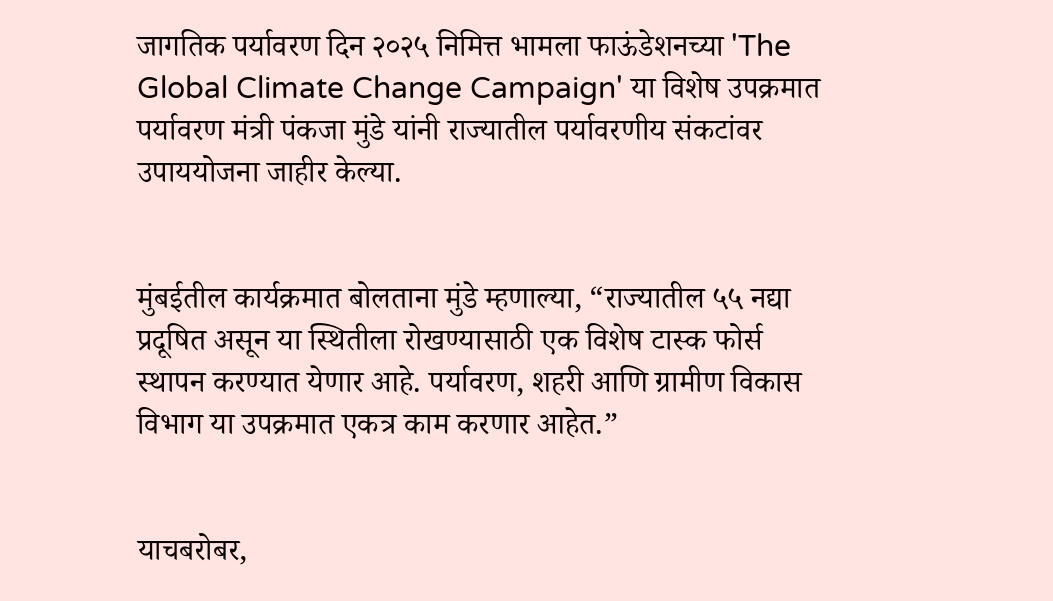जागतिक पर्यावरण दिन २०२५ निमित्त भामला फाऊंडेशनच्या 'The Global Climate Change Campaign' या विशेष उपक्रमात पर्यावरण मंत्री पंकजा मुंडे यांनी राज्यातील पर्यावरणीय संकटांवर उपाययोजना जाहीर केल्या.


मुंबईतील कार्यक्रमात बोलताना मुंडे म्हणाल्या, “राज्यातील ५५ नद्या प्रदूषित असून या स्थितीला रोखण्यासाठी एक विशेष टास्क फोर्स स्थापन करण्यात येणार आहे. पर्यावरण, शहरी आणि ग्रामीण विकास विभाग या उपक्रमात एकत्र काम करणार आहेत.”


याचबरोबर,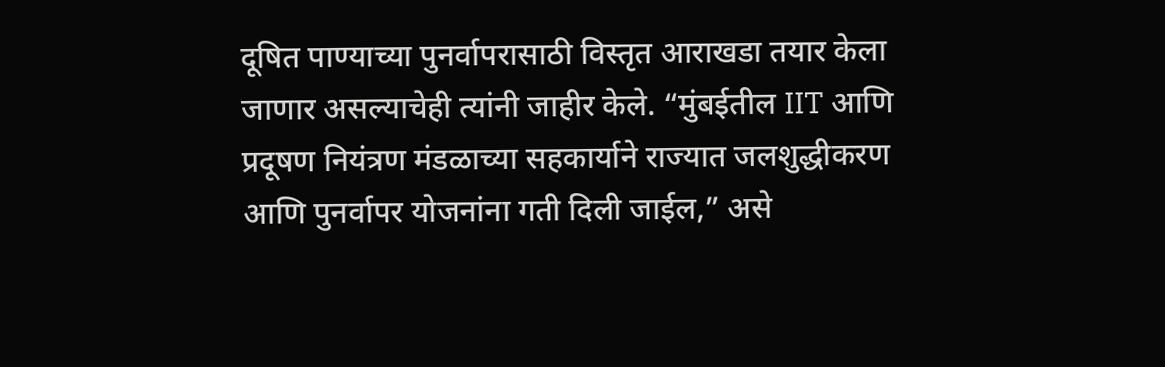दूषित पाण्याच्या पुनर्वापरासाठी विस्तृत आराखडा तयार केला जाणार असल्याचेही त्यांनी जाहीर केले. “मुंबईतील IIT आणि प्रदूषण नियंत्रण मंडळाच्या सहकार्याने राज्यात जलशुद्धीकरण आणि पुनर्वापर योजनांना गती दिली जाईल,” असे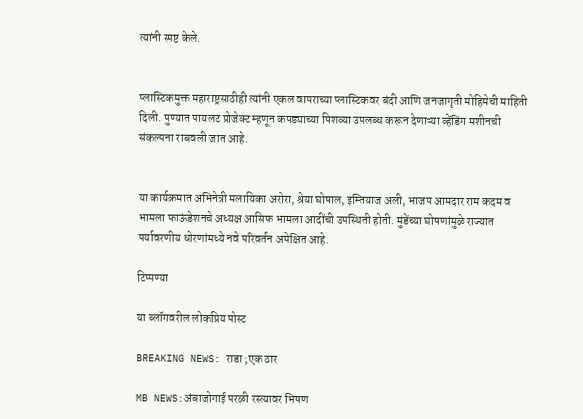त्यांनी स्पष्ट केले.


प्लास्टिकमुक्त महाराष्ट्रसाठीही त्यांनी एकल वापराच्या प्लास्टिकवर बंदी आणि जनजागृती मोहिमेची माहिती दिली. पुण्यात पायलट प्रोजेक्ट म्हणून कपड्याच्या पिशव्या उपलब्ध करून देणाऱ्या व्हेंडिंग मशीनची संकल्पना राबवली जात आहे.


या कार्यक्रमात अभिनेत्री मलायिका अरोरा, श्रेया घोषाल, इम्तियाज अली, भाजप आमदार राम कदम व भामला फाऊंडेशनचे अध्यक्ष आसिफ भामला आदींची उपस्थिती होती. मुंडेंच्या घोषणांमुळे राज्यात पर्यावरणीय धोरणांमध्ये नवे परिवर्तन अपेक्षित आहे.

टिप्पण्या

या ब्लॉगवरील लोकप्रिय पोस्ट

BREAKING NEWS: राडा ;एक ठार

MB NEWS:अंबाजोगाई परळी रस्त्यावर भिषण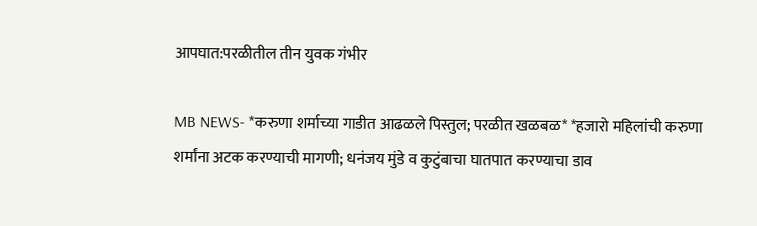आपघात:परळीतील तीन युवक गंभीर

MB NEWS- *करुणा शर्माच्या गाडीत आढळले पिस्तुल; परळीत खळबळ* *हजारो महिलांची करुणा शर्मांना अटक करण्याची मागणी; धनंजय मुंडे व कुटुंबाचा घातपात करण्याचा डाव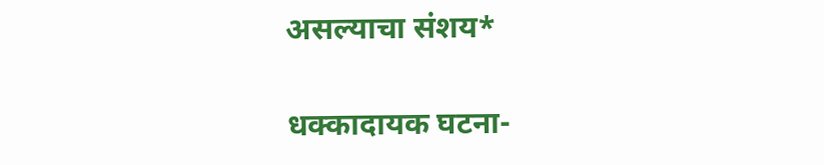असल्याचा संशय*

धक्कादायक घटना-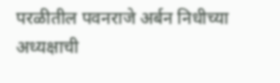परळीतील पवनराजे अर्बन निधीच्या अध्यक्षाची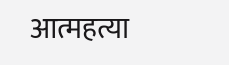आत्महत्या